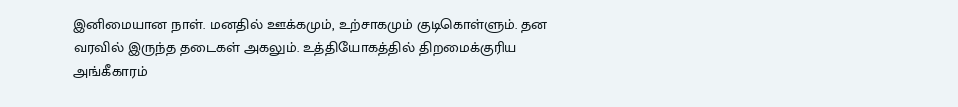இனிமையான நாள். மனதில் ஊக்கமும், உற்சாகமும் குடிகொள்ளும். தன வரவில் இருந்த தடைகள் அகலும். உத்தியோகத்தில் திறமைக்குரிய அங்கீகாரம்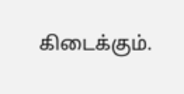கிடைக்கும்.